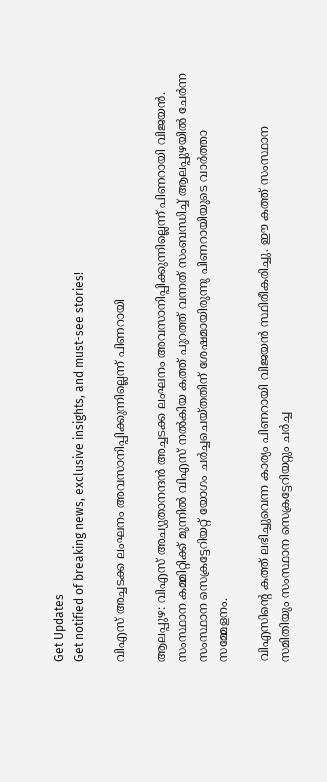Get Updates
Get notified of breaking news, exclusive insights, and must-see stories!

വിഎസ് അച്ചടക്ക ലംഘനം അവസാനിപ്പിക്കുന്നില്ലെന്ന് പിണറായി

ആലപ്പുഴ: വിഎസ് അച്യുതാനന്ദന്‍ അച്ചടക്ക ലംഘനം അവസാനിപ്പിക്കുന്നില്ലെന്ന് പിണറായി വിജയന്‍. സംസ്ഥാന കമ്മിറ്റിക്ക് മുന്നില്‍ വിഎസ് നല്‍കിയ കത്ത് പുറത്ത് വന്നത് സംബന്ധിച്ച് ആലപ്പുഴയില്‍ ചേര്‍ന്ന സംസ്ഥാന സെക്രട്ടേറിയറ്റ് യോഗം ചര്‍ച്ചചെയ്തതിന് ശേഷമായിരുന്നു പിണറായിയുടെ വാര്‍ത്താ സമ്മേളനം.

വിഎസിന്റെ കത്ത് ലഭിച്ചുവെന്ന കാര്യം പിണറായി വിജയന്‍ സ്ഥിരീകരിച്ചു. ഈ കത്ത് സംസ്ഥാന സമിതിയും സംസ്ഥാന സെക്രട്ടേറിയറ്റും ചര്‍ച്ച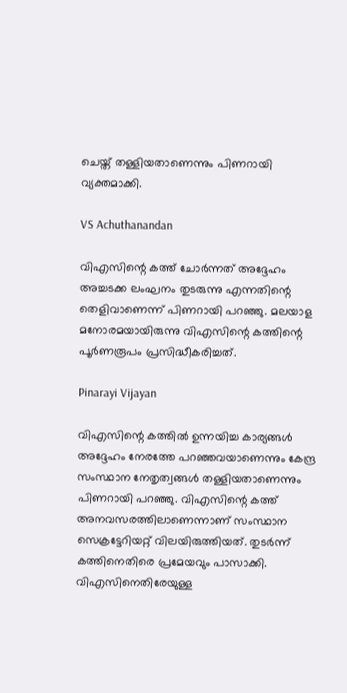ചെയ്ത് തള്ളിയതാണെന്നും പിണറായി വ്യക്തമാക്കി.

VS Achuthanandan

വിഎസിന്റെ കത്ത് ചോര്‍ന്നത് അദ്ദേഹം അച്ചടക്ക ലംഘനം തുടരുന്നു എന്നതിന്റെ തെളിവാണെന്ന് പിണറായി പറഞ്ഞു. മലയാള മനോരമയായിരുന്നു വിഎസിന്റെ കത്തിന്റെ പൂര്‍ണരൂപം പ്രസിദ്ധീകരിച്ചത്.

Pinarayi Vijayan

വിഎസിന്റെ കത്തില്‍ ഉന്നയിച്ച കാര്യങ്ങള്‍ അദ്ദേഹം നേരത്തേ പറഞ്ഞവയാണെന്നും കേന്ദ്ര സംസ്ഥാന നേതൃത്വങ്ങള്‍ തള്ളിയതാണെന്നും പിണറായി പറഞ്ഞു. വിഎസിന്റെ കത്ത് അനവസരത്തിലാണെന്നാണ് സംസ്ഥാന സെക്രട്ടേറിയറ്റ് വിലയിരുത്തിയത്. തുടര്‍ന്ന് കത്തിനെതിരെ പ്രമേയവും പാസാക്കി. വിഎസിനെതിരേയുള്ള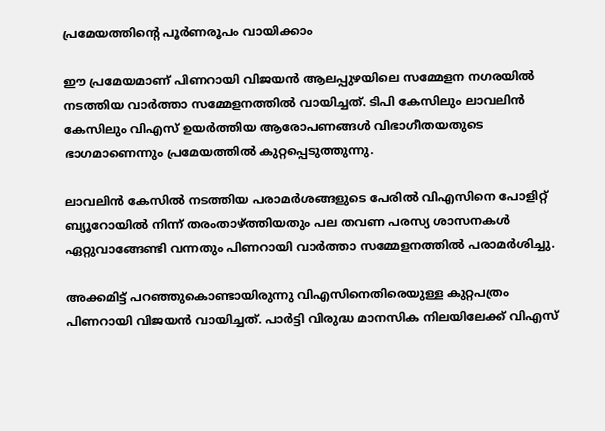പ്രമേയത്തിന്റെ പൂര്‍ണരൂപം വായിക്കാം

ഈ പ്രമേയമാണ് പിണറായി വിജയന്‍ ആലപ്പുഴയിലെ സമ്മേളന നഗരയില്‍ നടത്തിയ വാര്‍ത്താ സമ്മേളനത്തില്‍ വായിച്ചത്. ടിപി കേസിലും ലാവലിന്‍ കേസിലും വിഎസ് ഉയര്‍ത്തിയ ആരോപണങ്ങള്‍ വിഭാഗീതയതുടെ ഭാഗമാണെന്നും പ്രമേയത്തില്‍ കുറ്റപ്പെടുത്തുന്നു.

ലാവലിന്‍ കേസില്‍ നടത്തിയ പരാമര്‍ശങ്ങളുടെ പേരില്‍ വിഎസിനെ പോളിറ്റ് ബ്യൂറോയില്‍ നിന്ന് തരംതാഴ്ത്തിയതും പല തവണ പരസ്യ ശാസനകള്‍ ഏറ്റുവാങ്ങേണ്ടി വന്നതും പിണറായി വാര്‍ത്താ സമ്മേളനത്തില്‍ പരാമര്‍ശിച്ചു.

അക്കമിട്ട് പറഞ്ഞുകൊണ്ടായിരുന്നു വിഎസിനെതിരെയുള്ള കുറ്റപത്രം പിണറായി വിജയന്‍ വായിച്ചത്. പാര്‍ട്ടി വിരുദ്ധ മാനസിക നിലയിലേക്ക്‌ വിഎസ്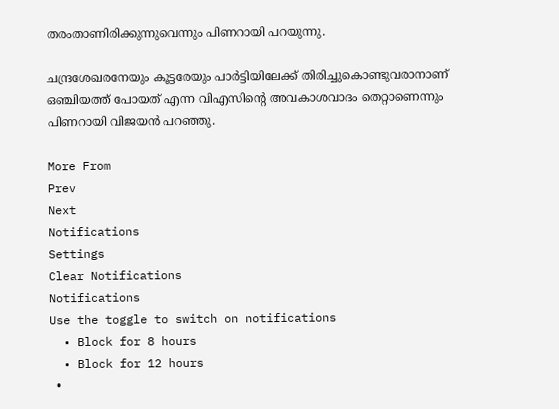തരംതാണിരിക്കുന്നുവെന്നും പിണറായി പറയുന്നു.

ചന്ദ്രശേഖരനേയും കൂട്ടരേയും പാര്‍ട്ടിയിലേക്ക് തിരിച്ചുകൊണ്ടുവരാനാണ് ഒഞ്ചിയത്ത് പോയത് എന്ന വിഎസിന്റെ അവകാശവാദം തെറ്റാണെന്നും പിണറായി വിജയന്‍ പറഞ്ഞു.

More From
Prev
Next
Notifications
Settings
Clear Notifications
Notifications
Use the toggle to switch on notifications
  • Block for 8 hours
  • Block for 12 hours
  •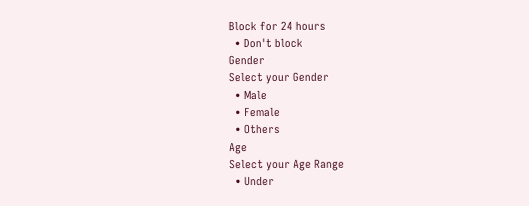Block for 24 hours
  • Don't block
Gender
Select your Gender
  • Male
  • Female
  • Others
Age
Select your Age Range
  • Under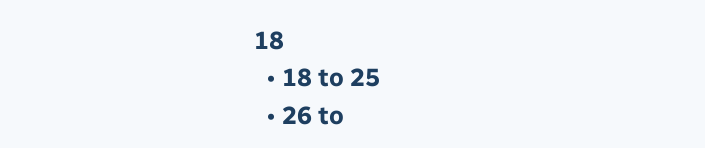18
  • 18 to 25
  • 26 to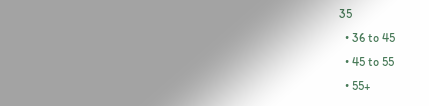35
  • 36 to 45
  • 45 to 55
  • 55+